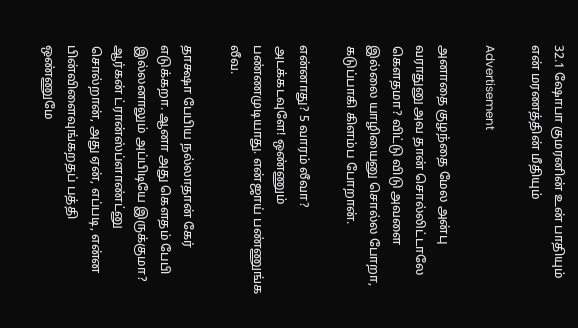32.1 ஷோபா குமரனின் உன் பாதியும் என் மரணத்தின் மீதியும்

Advertisement

அனாதை குழந்தை மேல அன்பு வராதுனு அவ தான் சொல்லிட்டாலே கௌதமா? விட்டு விடு அவளை இல்லை யாழியைனு சொல்ல போறா, கடுப்பாகி கிளம்ப போறான்.

என்னாது? 5 வாரம் லீவா? அடக்கடவுளே! ஒண்ணும் பண்ணமுடியாது. என்ஜாய் பண்ணுங்க லீவ.

தாக்ஷா பேபிய நல்லாதான் கேர் எடுக்கறா. ஆனா அது கௌதம் பேபி இல்லனாலும் அப்பிடியே இருக்குமா? ஆர்கன் ட்ரான்ஸ்ப்ளாண்ட்னு சொல்றான், அது ஏன், எப்படி, என்ன பின்விளைவுங்கறதப் பத்தி ஒண்ணுமே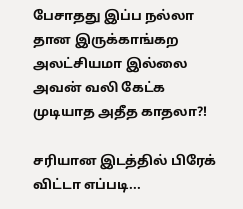பேசாதது இப்ப நல்லா தான இருக்காங்கற அலட்சியமா இல்லை அவன் வலி கேட்க முடியாத அதீத காதலா?!

சரியான இடத்தில் பிரேக் விட்டா எப்படி...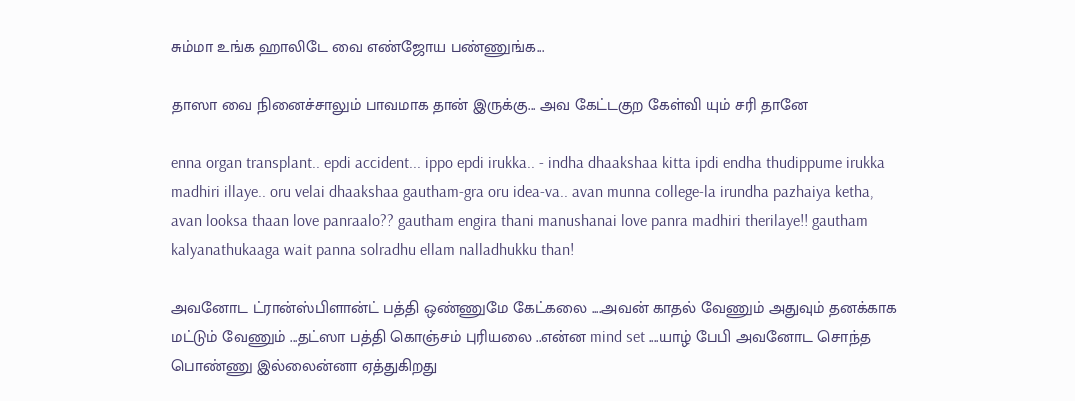சும்மா உங்க ஹாலிடே வை எண்ஜோய பண்ணுங்க...

தாஸா வை நினைச்சாலும் பாவமாக தான் இருக்கு... அவ கேட்டகுற கேள்வி யும் சரி தானே

enna organ transplant.. epdi accident... ippo epdi irukka.. - indha dhaakshaa kitta ipdi endha thudippume irukka madhiri illaye.. oru velai dhaakshaa gautham-gra oru idea-va.. avan munna college-la irundha pazhaiya ketha, avan looksa thaan love panraalo?? gautham engira thani manushanai love panra madhiri therilaye!! gautham kalyanathukaaga wait panna solradhu ellam nalladhukku than!

அவனோட ட்ரான்ஸ்பிளான்ட் பத்தி ஒண்ணுமே கேட்கலை ....அவன் காதல் வேணும் அதுவும் தனக்காக மட்டும் வேணும் ...தட்ஸா பத்தி கொஞ்சம் புரியலை ..என்ன mind set ....யாழ் பேபி அவனோட சொந்த பொண்ணு இல்லைன்னா ஏத்துகிறது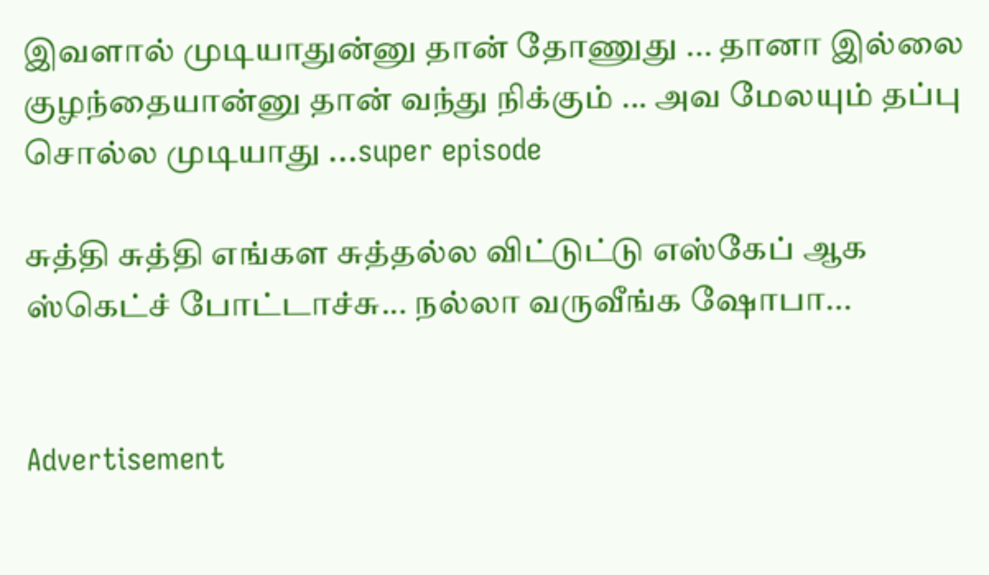இவளால் முடியாதுன்னு தான் தோணுது ... தானா இல்லை குழந்தையான்னு தான் வந்து நிக்கும் ... அவ மேலயும் தப்பு சொல்ல முடியாது ...super episode

சுத்தி சுத்தி எங்கள சுத்தல்ல விட்டுட்டு எஸ்கேப் ஆக ஸ்கெட்ச் போட்டாச்சு... நல்லா வருவீங்க ஷோபா...


Advertisement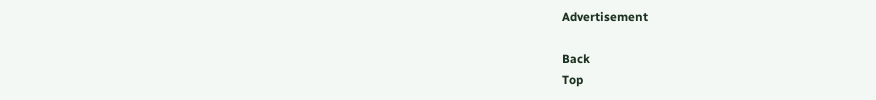Advertisement

Back
Top